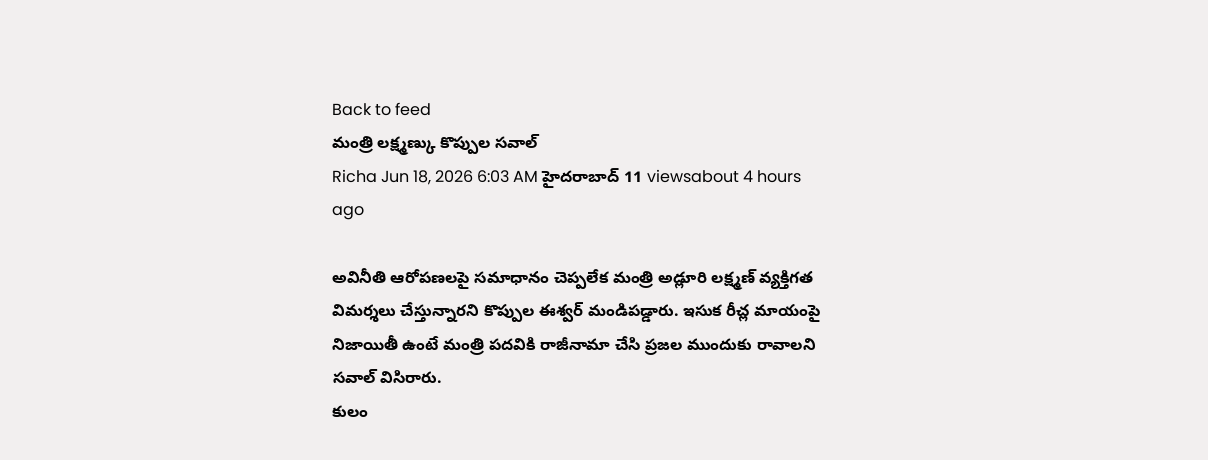Back to feed
మంత్రి లక్ష్మణ్కు కొప్పుల సవాల్
Richa Jun 18, 2026 6:03 AM హైదరాబాద్ 11 viewsabout 4 hours ago

అవినీతి ఆరోపణలపై సమాధానం చెప్పలేక మంత్రి అడ్లూరి లక్ష్మణ్ వ్యక్తిగత విమర్శలు చేస్తున్నారని కొప్పుల ఈశ్వర్ మండిపడ్డారు. ఇసుక రీచ్ల మాయంపై నిజాయితీ ఉంటే మంత్రి పదవికి రాజీనామా చేసి ప్రజల ముందుకు రావాలని సవాల్ విసిరారు.
కులం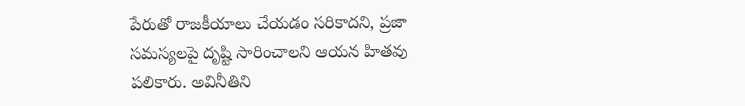పేరుతో రాజకీయాలు చేయడం సరికాదని, ప్రజా సమస్యలపై దృష్టి సారించాలని ఆయన హితవు పలికారు. అవినీతిని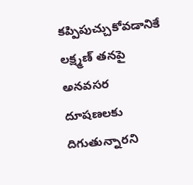కప్పిపుచ్చుకోవడానికే లక్ష్మణ్ తనపై అనవసర దూషణలకు దిగుతున్నారని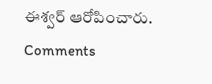ఈశ్వర్ ఆరోపించారు.
Comments